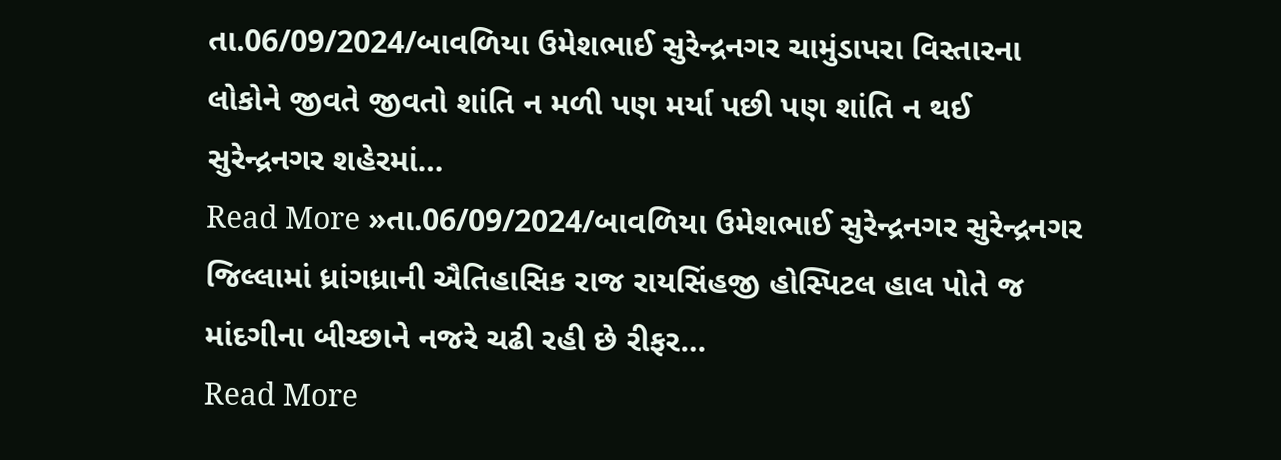તા.06/09/2024/બાવળિયા ઉમેશભાઈ સુરેન્દ્રનગર ચામુંડાપરા વિસ્તારના લોકોને જીવતે જીવતો શાંતિ ન મળી પણ મર્યા પછી પણ શાંતિ ન થઈ સુરેન્દ્રનગર શહેરમાં…
Read More »તા.06/09/2024/બાવળિયા ઉમેશભાઈ સુરેન્દ્રનગર સુરેન્દ્રનગર જિલ્લામાં ધ્રાંગધ્રાની ઐતિહાસિક રાજ રાયસિંહજી હોસ્પિટલ હાલ પોતે જ માંદગીના બીચ્છાને નજરે ચઢી રહી છે રીફર…
Read More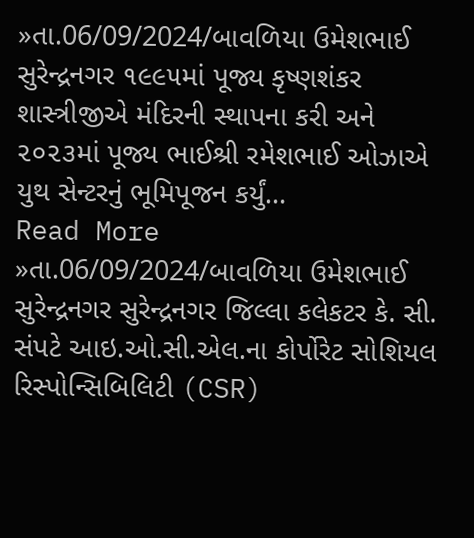»તા.06/09/2024/બાવળિયા ઉમેશભાઈ સુરેન્દ્રનગર ૧૯૯૫માં પૂજ્ય કૃષ્ણશંકર શાસ્ત્રીજીએ મંદિરની સ્થાપના કરી અને ૨૦૨૩માં પૂજ્ય ભાઈશ્રી રમેશભાઈ ઓઝાએ યુથ સેન્ટરનું ભૂમિપૂજન કર્યું…
Read More »તા.06/09/2024/બાવળિયા ઉમેશભાઈ સુરેન્દ્રનગર સુરેન્દ્રનગર જિલ્લા કલેકટર કે. સી. સંપટે આઇ.ઓ.સી.એલ.ના કોર્પોરેટ સોશિયલ રિસ્પોન્સિબિલિટી (CSR)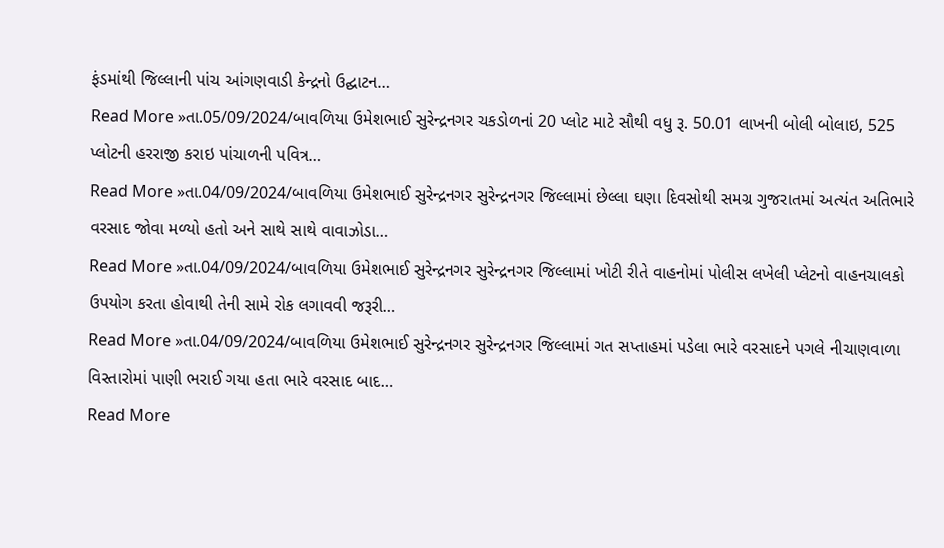ફંડમાંથી જિલ્લાની પાંચ આંગણવાડી કેન્દ્રનો ઉદ્ઘાટન…
Read More »તા.05/09/2024/બાવળિયા ઉમેશભાઈ સુરેન્દ્રનગર ચકડોળનાં 20 પ્લોટ માટે સૌથી વધુ રૂ. 50.01 લાખની બોલી બોલાઇ, 525 પ્લોટની હરરાજી કરાઇ પાંચાળની પવિત્ર…
Read More »તા.04/09/2024/બાવળિયા ઉમેશભાઈ સુરેન્દ્રનગર સુરેન્દ્રનગર જિલ્લામાં છેલ્લા ઘણા દિવસોથી સમગ્ર ગુજરાતમાં અત્યંત અતિભારે વરસાદ જોવા મળ્યો હતો અને સાથે સાથે વાવાઝોડા…
Read More »તા.04/09/2024/બાવળિયા ઉમેશભાઈ સુરેન્દ્રનગર સુરેન્દ્રનગર જિલ્લામાં ખોટી રીતે વાહનોમાં પોલીસ લખેલી પ્લેટનો વાહનચાલકો ઉપયોગ કરતા હોવાથી તેની સામે રોક લગાવવી જરૂરી…
Read More »તા.04/09/2024/બાવળિયા ઉમેશભાઈ સુરેન્દ્રનગર સુરેન્દ્રનગર જિલ્લામાં ગત સપ્તાહમાં પડેલા ભારે વરસાદને પગલે નીચાણવાળા વિસ્તારોમાં પાણી ભરાઈ ગયા હતા ભારે વરસાદ બાદ…
Read More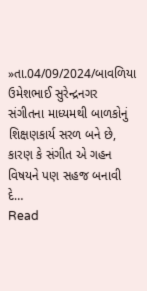»તા.04/09/2024/બાવળિયા ઉમેશભાઈ સુરેન્દ્રનગર સંગીતના માધ્યમથી બાળકોનું શિક્ષણકાર્ય સરળ બને છે, કારણ કે સંગીત એ ગહન વિષયને પણ સહજ બનાવી દે…
Read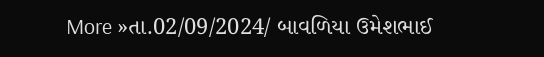More »તા.02/09/2024/ બાવળિયા ઉમેશભાઈ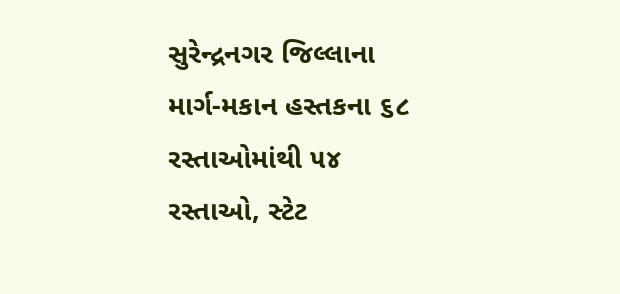સુરેન્દ્રનગર જિલ્લાના માર્ગ-મકાન હસ્તકના ૬૮ રસ્તાઓમાંથી ૫૪ રસ્તાઓ, સ્ટેટ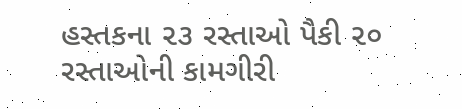હસ્તકના ૨૩ રસ્તાઓ પૈકી ૨૦ રસ્તાઓની કામગીરી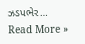ઝડપભેર…
Read More »